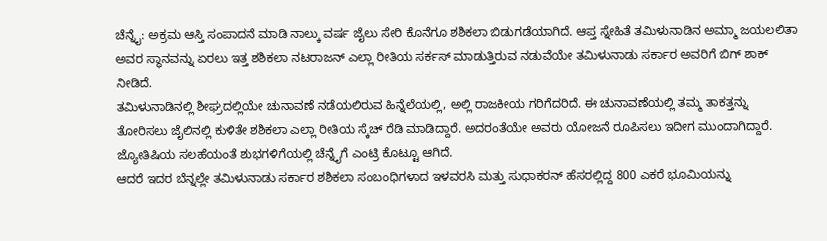ಚೆನ್ನೈ: ಅಕ್ರಮ ಆಸ್ತಿ ಸಂಪಾದನೆ ಮಾಡಿ ನಾಲ್ಕು ವರ್ಷ ಜೈಲು ಸೇರಿ ಕೊನೆಗೂ ಶಶಿಕಲಾ ಬಿಡುಗಡೆಯಾಗಿದೆ. ಆಪ್ತ ಸ್ನೇಹಿತೆ ತಮಿಳುನಾಡಿನ ಅಮ್ಮಾ ಜಯಲಲಿತಾ ಅವರ ಸ್ಥಾನವನ್ನು ಏರಲು ಇತ್ತ ಶಶಿಕಲಾ ನಟರಾಜನ್ ಎಲ್ಲಾ ರೀತಿಯ ಸರ್ಕಸ್ ಮಾಡುತ್ತಿರುವ ನಡುವೆಯೇ ತಮಿಳುನಾಡು ಸರ್ಕಾರ ಅವರಿಗೆ ಬಿಗ್ ಶಾಕ್ ನೀಡಿದೆ.
ತಮಿಳುನಾಡಿನಲ್ಲಿ ಶೀಘ್ರದಲ್ಲಿಯೇ ಚುನಾವಣೆ ನಡೆಯಲಿರುವ ಹಿನ್ನೆಲೆಯಲ್ಲಿ, ಅಲ್ಲಿ ರಾಜಕೀಯ ಗರಿಗೆದರಿದೆ. ಈ ಚುನಾವಣೆಯಲ್ಲಿ ತಮ್ಮ ತಾಕತ್ತನ್ನು ತೋರಿಸಲು ಜೈಲಿನಲ್ಲಿ ಕುಳಿತೇ ಶಶಿಕಲಾ ಎಲ್ಲಾ ರೀತಿಯ ಸ್ಕೆಚ್ ರೆಡಿ ಮಾಡಿದ್ದಾರೆ. ಅದರಂತೆಯೇ ಅವರು ಯೋಜನೆ ರೂಪಿಸಲು ಇದೀಗ ಮುಂದಾಗಿದ್ದಾರೆ. ಜ್ಯೋತಿಷಿಯ ಸಲಹೆಯಂತೆ ಶುಭಗಳಿಗೆಯಲ್ಲಿ ಚೆನ್ನೈಗೆ ಎಂಟ್ರಿ ಕೊಟ್ಟೂ ಆಗಿದೆ.
ಆದರೆ ಇದರ ಬೆನ್ನಲ್ಲೇ ತಮಿಳುನಾಡು ಸರ್ಕಾರ ಶಶಿಕಲಾ ಸಂಬಂಧಿಗಳಾದ ಇಳವರಸಿ ಮತ್ತು ‌ಸುಧಾಕರನ್ ‌ಹೆಸರಲ್ಲಿದ್ದ 800 ಎಕರೆ ಭೂಮಿಯನ್ನು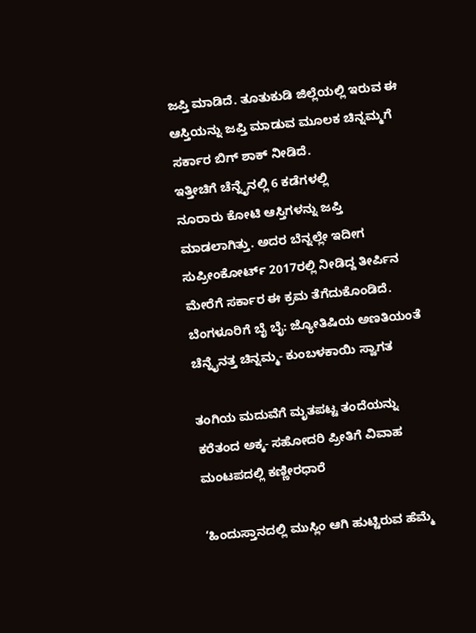ಜಪ್ತಿ ಮಾಡಿದೆ. ತೂತುಕುಡಿ ಜಿಲ್ಲೆಯಲ್ಲಿ‌ ಇರುವ ಈ ಆಸ್ತಿಯನ್ನು ಜಪ್ತಿ ಮಾಡುವ ಮೂಲಕ ಚಿನ್ನಮ್ಮಗೆ ಸರ್ಕಾರ ಬಿಗ್ ಶಾಕ್ ನೀಡಿದೆ.
ಇತ್ತೀಚಿಗೆ ಚೆನ್ನೈನಲ್ಲಿ 6 ಕಡೆಗಳಲ್ಲಿ ನೂರಾರು ‌ಕೋಟಿ ಆಸ್ತಿಗಳನ್ನು ಜಪ್ತಿ‌ ಮಾಡಲಾಗಿತ್ತು. ಅದರ ಬೆನ್ನಲ್ಲೇ ಇದೀಗ ಸುಪ್ರೀಂಕೋರ್ಟ್ 2017ರಲ್ಲಿ ನೀಡಿದ್ದ ತೀರ್ಪಿನ ಮೇರೆಗೆ ಸರ್ಕಾರ ಈ ಕ್ರಮ ತೆಗೆದುಕೊಂಡಿದೆ.
ಬೆಂಗಳೂರಿಗೆ ಬೈ ಬೈ: ಜ್ಯೋತಿಷಿಯ ಅಣತಿಯಂತೆ ಚೆನ್ನೈನತ್ತ ಚಿನ್ನಮ್ಮ- ಕುಂಬಳಕಾಯಿ ಸ್ವಾಗತ

ತಂಗಿಯ ಮದುವೆಗೆ ಮೃತಪಟ್ಟ ತಂದೆಯನ್ನು ಕರೆತಂದ ಅಕ್ಕ- ಸಹೋದರಿ ಪ್ರೀತಿಗೆ ವಿವಾಹ ಮಂಟಪದಲ್ಲಿ ಕಣ್ಣೀರಧಾರೆ

‘ಹಿಂದುಸ್ತಾನದಲ್ಲಿ ಮುಸ್ಲಿಂ ಆಗಿ ಹುಟ್ಟಿರುವ ಹೆಮ್ಮೆ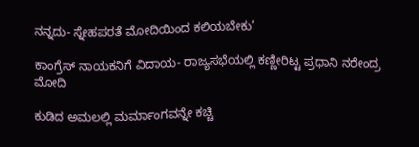ನನ್ನದು- ಸ್ನೇಹಪರತೆ ಮೋದಿಯಿಂದ ಕಲಿಯಬೇಕು’

ಕಾಂಗ್ರೆಸ್ ನಾಯಕನಿಗೆ ವಿದಾಯ- ರಾಜ್ಯಸಭೆಯಲ್ಲಿ ಕಣ್ಣೀರಿಟ್ಟ ಪ್ರಧಾನಿ ನರೇಂದ್ರ ಮೋದಿ

ಕುಡಿದ ಅಮಲಲ್ಲಿ ಮರ್ಮಾಂಗವನ್ನೇ ಕಚ್ಚಿ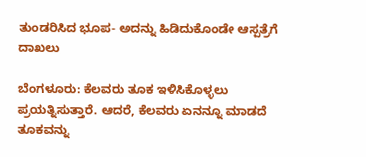ತುಂಡರಿಸಿದ ಭೂಪ- ಅದನ್ನು ಹಿಡಿದುಕೊಂಡೇ ಆಸ್ಪತ್ರೆಗೆ ದಾಖಲು

ಬೆಂಗಳೂರು: ಕೆಲವರು ತೂಕ ಇಳಿಸಿಕೊಳ್ಳಲು ಪ್ರಯತ್ನಿಸುತ್ತಾರೆ. ಆದರೆ, ಕೆಲವರು ಏನನ್ನೂ ಮಾಡದೆ ತೂಕವನ್ನು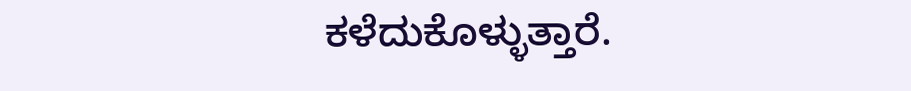ಕಳೆದುಕೊಳ್ಳುತ್ತಾರೆ.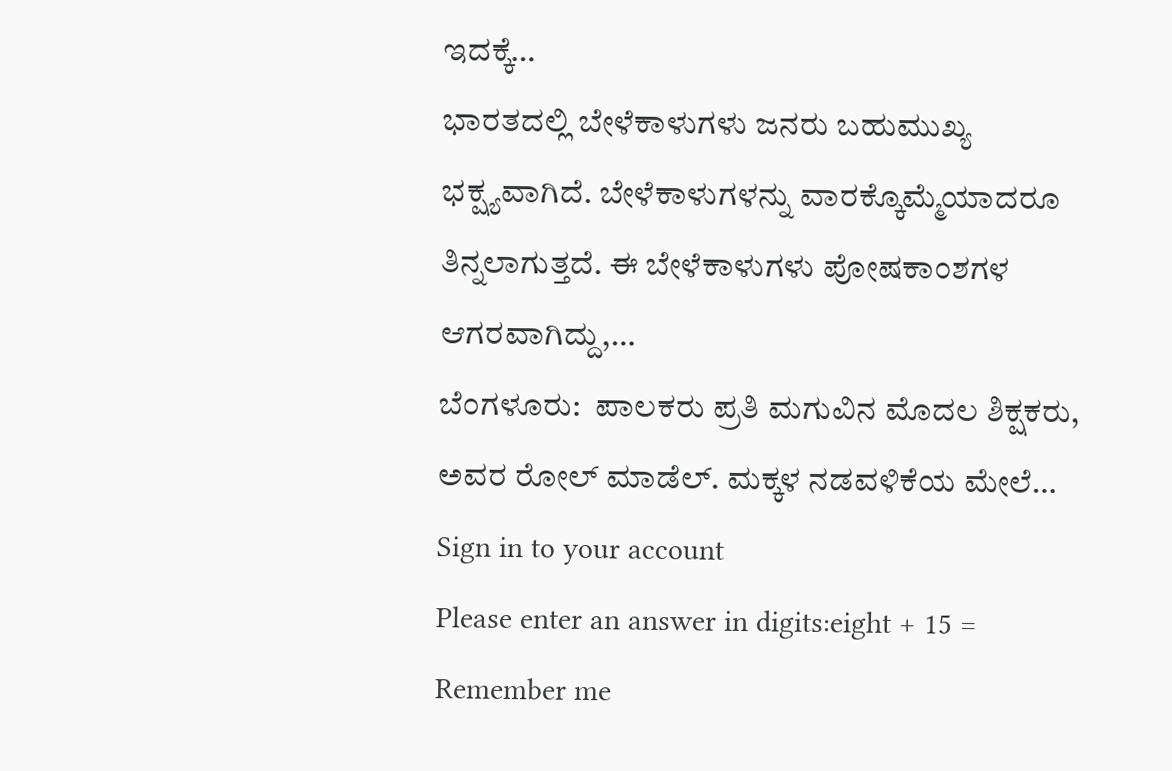ಇದಕ್ಕೆ…
ಭಾರತದಲ್ಲಿ ಬೇಳೆಕಾಳುಗಳು ಜನರು ಬಹುಮುಖ್ಯ ಭಕ್ಷ್ಯವಾಗಿದೆ. ಬೇಳೆಕಾಳುಗಳನ್ನು ವಾರಕ್ಕೊಮ್ಮೆಯಾದರೂ ತಿನ್ನಲಾಗುತ್ತದೆ. ಈ ಬೇಳೆಕಾಳುಗಳು ಪೋಷಕಾಂಶಗಳ ಆಗರವಾಗಿದ್ದು,…
ಬೆಂಗಳೂರು:  ಪಾಲಕರು ಪ್ರತಿ ಮಗುವಿನ ಮೊದಲ ಶಿಕ್ಷಕರು, ಅವರ ರೋಲ್ ಮಾಡೆಲ್. ಮಕ್ಕಳ ನಡವಳಿಕೆಯ ಮೇಲೆ…
Sign in to your account
Please enter an answer in digits:eight + 15 =
Remember me